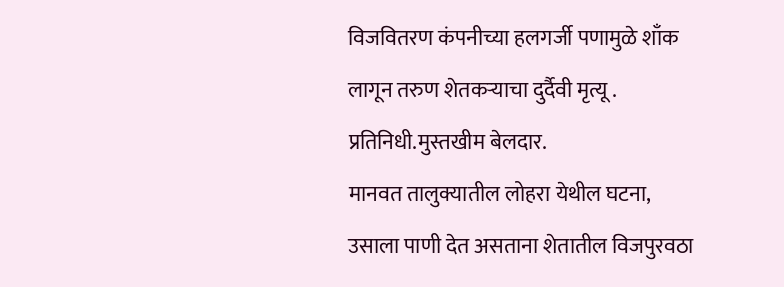विजवितरण कंपनीच्या हलगर्जी पणामुळे शाँक लागून तरुण शेतकऱ्याचा दुर्दैवी मृत्यू .
प्रतिनिधी.मुस्तखीम बेलदार.
मानवत तालुक्यातील लोहरा येथील घटना, उसाला पाणी देत असताना शेतातील विजपुरवठा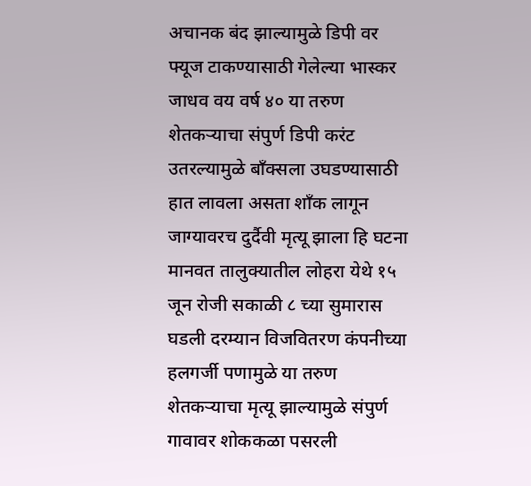अचानक बंद झाल्यामुळे डिपी वर फ्यूज टाकण्यासाठी गेलेल्या भास्कर जाधव वय वर्ष ४० या तरुण शेतकऱ्याचा संपुर्ण डिपी करंट उतरल्यामुळे बाँक्सला उघडण्यासाठी हात लावला असता शाँक लागून जाग्यावरच दुर्दैवी मृत्यू झाला हि घटना मानवत तालुक्यातील लोहरा येथे १५ जून रोजी सकाळी ८ च्या सुमारास घडली दरम्यान विजवितरण कंपनीच्या हलगर्जी पणामुळे या तरुण शेतकऱ्याचा मृत्यू झाल्यामुळे संपुर्ण गावावर शोककळा पसरली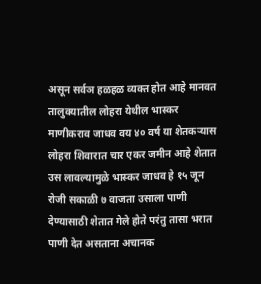असून सर्वञ हळहळ व्यक्त होत आहे मानवत तालुक्यातील लोहरा येथील भास्कर माणीकराव जाधव वय ४० वर्ष या शेतकऱ्यास लोहरा शिवारात चार एकर जमीन आहे शेतात उस लावल्यामुळे भास्कर जाधव हे १५ जून रोजी सकाळी ७ वाजता उसाला पाणी देण्यासाठी शेतात गेले होते परंतु तासा भरात पाणी देत असताना अचानक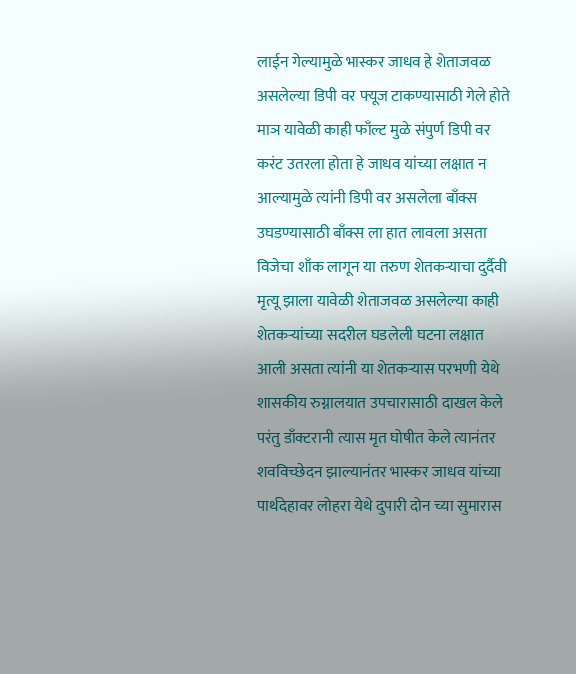लाईन गेल्यामुळे भास्कर जाधव हे शेताजवळ असलेल्या डिपी वर फ्यूज टाकण्यासाठी गेले होते माञ यावेळी काही फाँल्ट मुळे संपुर्ण डिपी वर करंट उतरला होता हे जाधव यांच्या लक्षात न आल्यामुळे त्यांनी डिपी वर असलेला बाँक्स उघडण्यासाठी बाँक्स ला हात लावला असता विजेचा शाँक लागून या तरुण शेतकऱ्याचा दुर्दैवी मृत्यू झाला यावेळी शेताजवळ असलेल्या काही शेतकऱ्यांच्या सदरील घडलेली घटना लक्षात आली असता त्यांनी या शेतकऱ्यास परभणी येथे शासकीय रुग्नालयात उपचारासाठी दाखल केले परंतु डाँक्टरानी त्यास मृत घोषीत केले त्यानंतर शवविच्छेदन झाल्यानंतर भास्कर जाधव यांच्या पार्थदेहावर लोहरा येथे दुपारी दोन च्या सुमारास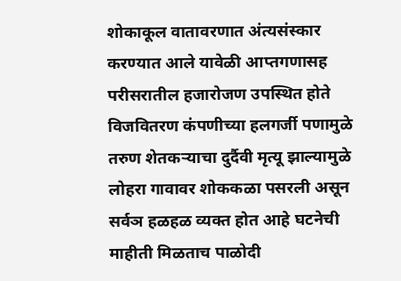शोकाकूल वातावरणात अंत्यसंस्कार करण्यात आले यावेळी आप्तगणासह परीसरातील हजारोजण उपस्थित होते विजवितरण कंपणीच्या हलगर्जी पणामुळे तरुण शेतकऱ्याचा दुर्दैवी मृत्यू झाल्यामुळे लोहरा गावावर शोककळा पसरली असून सर्वञ हळहळ व्यक्त होत आहे घटनेची माहीती मिळताच पाळोदी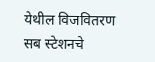येथील विजवितरण सब स्टेशनचे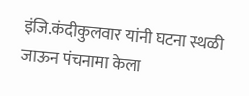इंजि.कंदीकुलवार यांनी घटना स्थळी जाऊन पंचनामा केला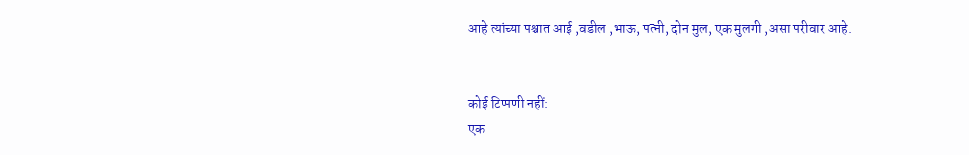आहे त्यांच्या पश्चात आई ,वडील ,भाऊ, पत्नी, दोन मुल, एक मुलगी ,असा परीवार आहे.


कोई टिप्पणी नहीं:
एक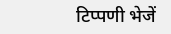टिप्पणी भेजें